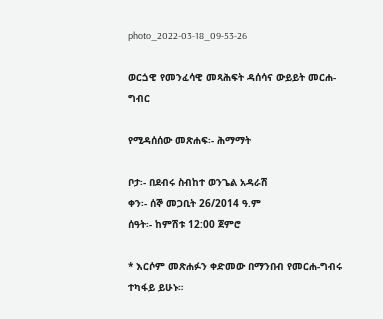photo_2022-03-18_09-53-26

ወርጏዊ የመንፈሳዊ መጻሕፍት ዳሰሳና ውይይት መርሐ-ግብር

የሚዳሰሰው መጽሐፍ፡- ሕማማት

ቦታ፡- በደብሩ ስብከተ ወንጌል አዳራሽ
ቀን፡- ሰኞ መጋቢት 26/2014 ዓ.ም
ሰዓት፡- ከምሽቱ 12:00 ጀምሮ

* እርሶም መጽሐፉን ቀድመው በማንበብ የመርሐ-ግብሩ ተካፋይ ይሁኑ።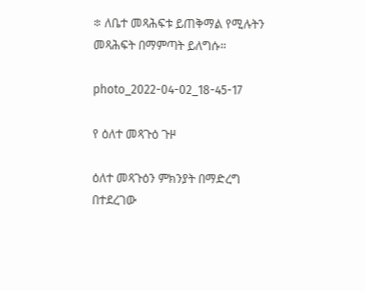፨ ለቤተ መጻሕፍቱ ይጠቅማል የሚሉትን መጻሕፍት በማምጣት ይለግሱ።

photo_2022-04-02_18-45-17

የ ዕለተ መጻጉዕ ጉዞ

ዕለተ መጻጉዕን ምክንያት በማድረግ በተደረገው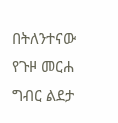በትለንተናው የጉዞ መርሐ ግብር ልደታ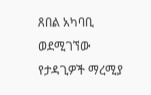ጸበል አካባቢ ወደሚገኘው የታዳጊዎች ማረሚያ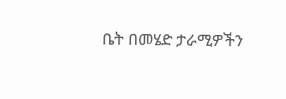ቤት በመሄድ ታራሚዎችን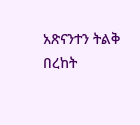አጽናንተን ትልቅ በረከት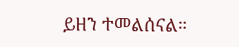ይዘን ተመልሰናል።